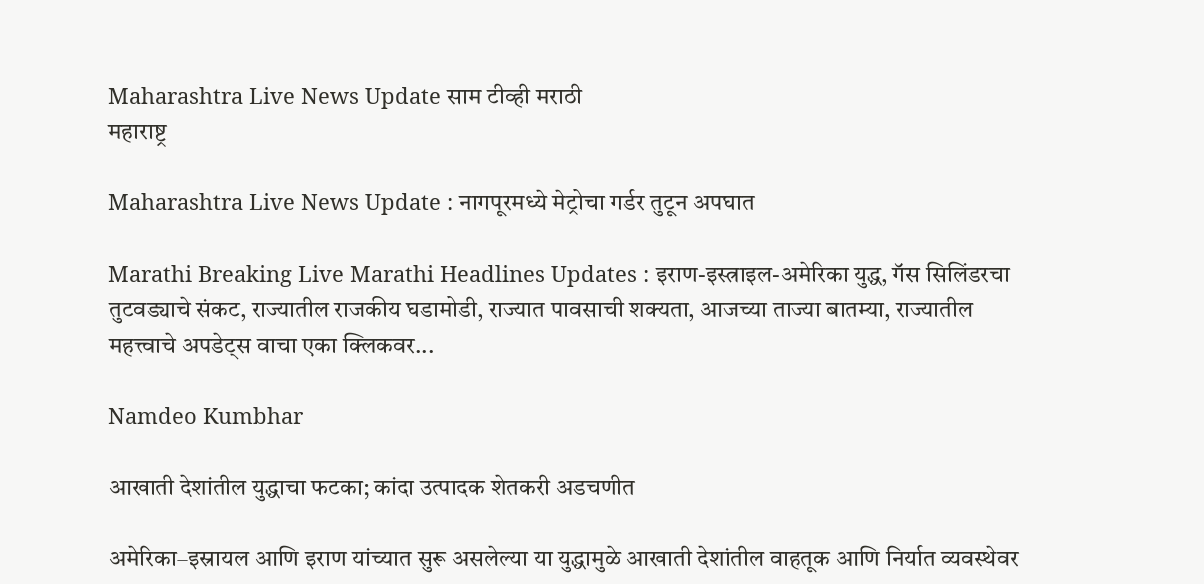Maharashtra Live News Update साम टीव्ही मराठी
महाराष्ट्र

Maharashtra Live News Update : नागपूरमध्ये मेट्रोचा गर्डर तुटून अपघात

Marathi Breaking Live Marathi Headlines Updates : इराण-इस्त्राइल-अमेरिका युद्ध, गॅस सिलिंडरचा तुटवड्याचे संकट, राज्यातील राजकीय घडामोडी, राज्यात पावसाची शक्यता, आजच्या ताज्या बातम्या, राज्यातील महत्त्वाचे अपडेट्स वाचा एका क्लिकवर...

Namdeo Kumbhar

आखाती देशांतील युद्धाचा फटका; कांदा उत्पादक शेतकरी अडचणीत

अमेरिका–इस्रायल आणि इराण यांच्यात सुरू असलेल्या या युद्धामुळे आखाती देशांतील वाहतूक आणि निर्यात व्यवस्थेवर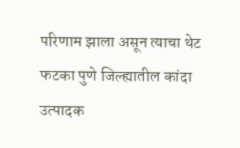परिणाम झाला असून त्याचा थेट फटका पुणे जिल्ह्यातील कांदा उत्पादक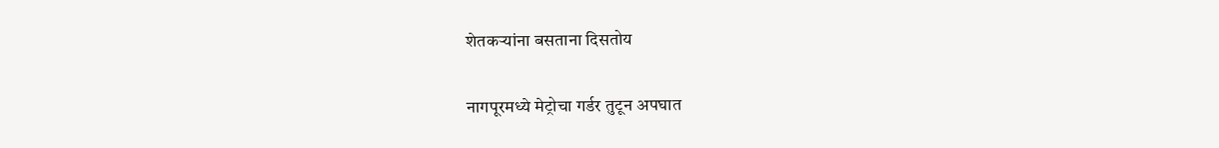शेतकऱ्यांना बसताना दिसतोय

नागपूरमध्ये मेट्रोचा गर्डर तुटून अपघात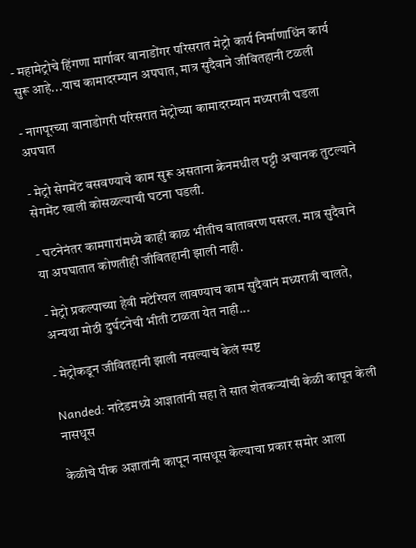- महामेट्रोचे हिंगणा मार्गावर वानाडोंगर परिसरात मेट्रो कार्य निर्माणाधिंन कार्य सुरू आहे...याच कामादरम्यान अपघात, मात्र सुदैवाने जीवितहानी टळली

- नागपूरच्या वानाडोगरी परिसरात मेट्रोच्या कामादरम्यान मध्यरात्री घडला अपघात

- मेट्रो सेगमेंट बसवण्याचे काम सुरू असताना क्रेनमधील पट्टी अचानक तुटल्याने सेगमेंट खाली कोसळल्याची घटना घडली.

- घटनेनंतर कामगारांमध्ये काही काळ भीतीच वातावरण पसरल. मात्र सुदैवाने या अपघातात कोणतीही जीवितहानी झाली नाही.

- मेट्रो प्रकल्पाच्या हेवी मटेरियल लावण्याच काम सुदैवानं मध्यरात्री चालते, अन्यथा मोठी दुर्घटनेची भीती टाळता येत नाही...

- मेट्रोकडून जीवितहानी झाली नसल्याचं केलं स्पष्ट

Nanded: नांदेडमध्ये आज्ञातांनी सहा ते सात शेतकऱ्यांची केळी कापून केली नासधूस

केळीचे पीक अज्ञातांनी कापून नासधूस केल्याचा प्रकार समोर आला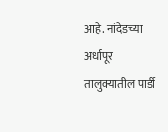आहे. नांदेडच्या अर्धापूर तालुक्यातील पार्डी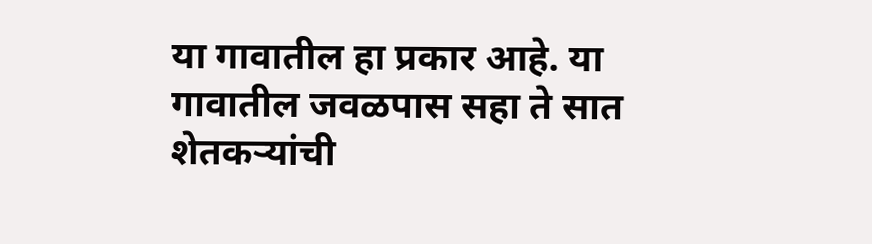या गावातील हा प्रकार आहे. या गावातील जवळपास सहा ते सात शेतकऱ्यांची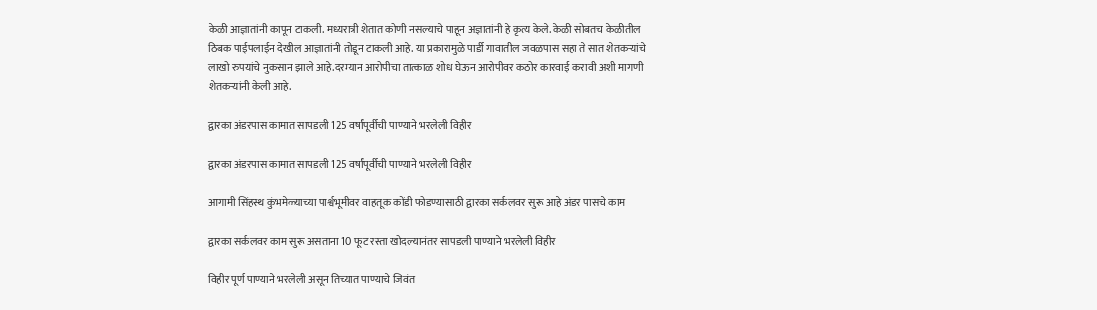केळी आज्ञातांनी कापून टाकली. मध्यरात्री शेतात कोणी नसल्याचे पाहून अज्ञातांनी हे कृत्य केले. केळी सोबतच केळीतील ठिबक पाईपलाईन देखील आज्ञातांनी तोडून टाकली आहे. या प्रकारामुळे पार्डी गावातील जवळपास सहा ते सात शेतकऱ्यांचे लाखो रुपयांचे नुकसान झाले आहे.दरम्यान आरोपीचा तात्काळ शोध घेऊन आरोपीवर कठोर कारवाई करावी अशी मागणी शेतकऱ्यांनी केली आहे.

द्वारका अंडरपास कामात सापडली 125 वर्षांपूर्वीची पाण्याने भरलेली विहीर

द्वारका अंडरपास कामात सापडली 125 वर्षांपूर्वीची पाण्याने भरलेली विहीर

आगामी सिंहस्थ कुंभमेळ्याच्या पार्श्वभूमीवर वाहतूक कोंडी फोडण्यासाठी द्वारका सर्कलवर सुरू आहे अंडर पासचे काम

द्वारका सर्कलवर काम सुरू असताना 10 फूट रस्ता खोदल्यानंतर सापडली पाण्याने भरलेली विहीर

विहीर पूर्ण पाण्याने भरलेली असून तिच्यात पाण्याचे जिवंत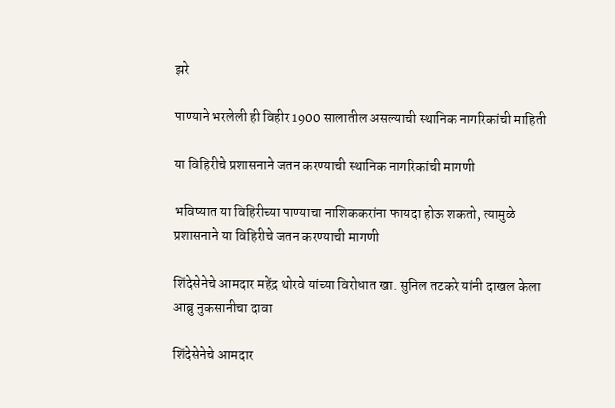झरे

पाण्याने भरलेली ही विहीर 1900 सालातील असल्याची स्थानिक नागरिकांची माहिती

या विहिरीचे प्रशासनाने जतन करण्याची स्थानिक नागरिकांची मागणी

भविष्यात या विहिरीच्या पाण्याचा नाशिककरांना फायदा होऊ शकतो, त्यामुळे प्रशासनाने या विहिरीचे जतन करण्याची मागणी

शिंदेसेनेचे आमदार महेंद्र थोरवे यांच्या विरोधात खा. सुनिल तटकरे यांनी दाखल केला आब्रु नुकसानीचा दावा

शिंदेसेनेचे आमदार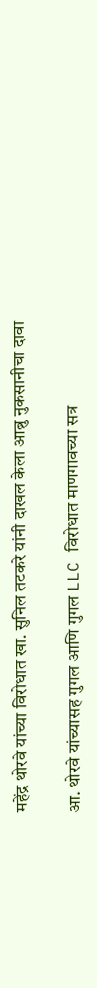महेंद्र थोरवे यांच्या विरोधात खा. सुनिल तटकरे यांनी दाखल केला आब्रु नुकसानीचा दावा

आ. थोरवे यांच्यासह गुगल आणि गुगल LLC विरोधात माणगावच्या सत्र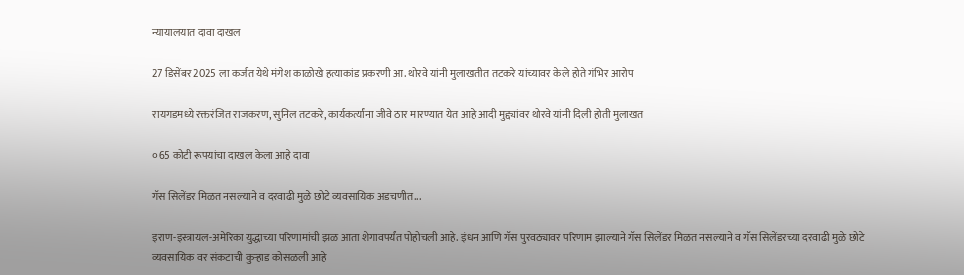न्यायालयात दावा दाखल

27 डिसेंबर 2025 ला कर्जत येथे मंगेश काळोखे हत्याकांड प्रकरणी आ. थोरवे यांनी मुलाखतीत तटकरे यांच्यावर केले होते गंभिर आरोप

रायगडमध्ये रक्तरंजित राजकरण, सुनिल तटकरे, कार्यकर्त्यांना जीवे ठार मारण्यात येत आहे आदी मुद्द्यांवर थोरवे यांनी दिली होती मुलाखत

०65 कोटी रूपयांचा दाखल केला आहे दावा

गॅस सिलेंडर मिळत नसल्याने व दरवाढी मुळे छोटे व्यवसायिक अडचणीत...

इराण-इस्त्रायल-अमेरिका युद्धाच्या परिणामांची झळ आता शेगावपर्यंत पोहोचली आहे. इंधन आणि गॅस पुरवठ्यावर परिणाम झाल्याने गॅस सिलेंडर मिळत नसल्याने व गॅस सिलेंडरच्या दरवाढी मुळे छोटे व्यवसायिक वर संकटाची कुऱ्हाड कोसळली आहे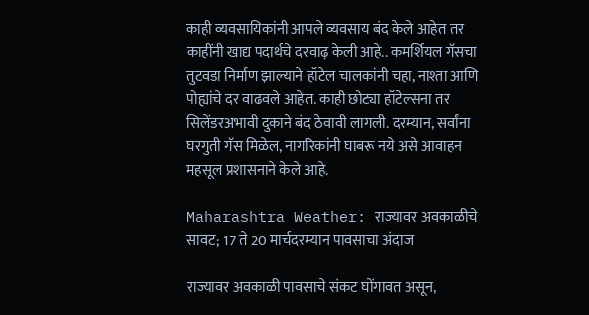काही व्यवसायिकांनी आपले व्यवसाय बंद केले आहेत तर काहींनी खाद्य पदार्थचे दरवाढ़ केली आहे.. कमर्शियल गॅसचा तुटवडा निर्माण झाल्याने हॉटेल चालकांनी चहा, नाश्ता आणि पोह्यांचे दर वाढवले आहेत. काही छोट्या हॉटेल्सना तर सिलेंडरअभावी दुकाने बंद ठेवावी लागली. दरम्यान, सर्वांना घरगुती गॅस मिळेल, नागरिकांनी घाबरू नये असे आवाहन महसूल प्रशासनाने केले आहे.

Maharashtra Weather: राज्यावर अवकाळीचे सावट; 17 ते 20 मार्चदरम्यान पावसाचा अंदाज

राज्यावर अवकाळी पावसाचे संकट घोंगावत असून,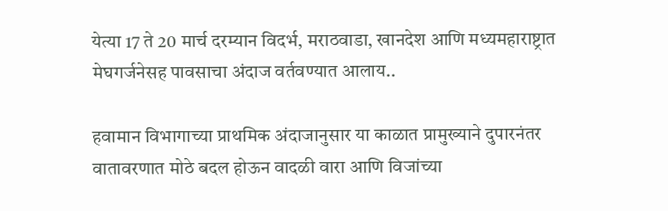येत्या 17 ते 20 मार्च दरम्यान विदर्भ, मराठवाडा, खानदेश आणि मध्यमहाराष्ट्रात मेघगर्जनेसह पावसाचा अंदाज वर्तवण्यात आलाय..

हवामान विभागाच्या प्राथमिक अंदाजानुसार या काळात प्रामुख्याने दुपारनंतर वातावरणात मोठे बदल होऊन वादळी वारा आणि विजांच्या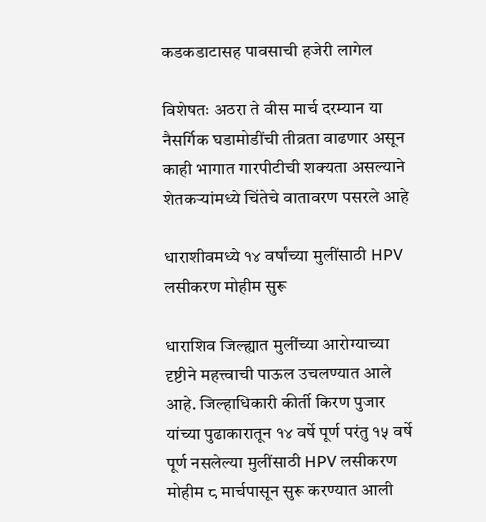कडकडाटासह पावसाची हजेरी लागेल

विशेषतः अठरा ते वीस मार्च दरम्यान या नैसर्गिक घडामोडींची तीव्रता वाढणार असून काही भागात गारपीटीची शक्यता असल्याने शेतकऱ्यांमध्ये चिंतेचे वातावरण पसरले आहे

धाराशीवमध्ये १४ वर्षांच्या मुलींसाठी HPV लसीकरण मोहीम सुरू

धाराशिव जिल्ह्यात मुलींच्या आरोग्याच्या दृष्टीने महत्त्वाची पाऊल उचलण्यात आले आहे. जिल्हाधिकारी कीर्ती किरण पुजार यांच्या पुढाकारातून १४ वर्षे पूर्ण परंतु १५ वर्षे पूर्ण नसलेल्या मुलींसाठी HPV लसीकरण मोहीम ८ मार्चपासून सुरू करण्यात आली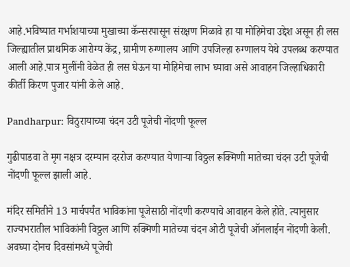आहे.भविष्यात गर्भाशयाच्या मुखाच्या कॅन्सरपासून संरक्षण मिळावे हा या मोहिमेचा उद्देश असून ही लस जिल्ह्यातील प्राथमिक आरोग्य केंद्र, ग्रामीण रुग्णालय आणि उपजिल्हा रुग्णालय येथे उपलब्ध करण्यात आली आहे.पात्र मुलींनी वेळेत ही लस घेऊन या मोहिमेचा लाभ घ्यावा असे आवाहन जिल्हाधिकारी कीर्ती किरण पुजार यांनी केले आहे.

Pandharpur: विठुरायाच्या चंदन उटी पूजेची नोंदणी फूल्ल

गुढीपाडवा ते मृग नक्षत्र दरम्यान दररोज करण्यात येणाऱ्या विठ्ठल रूक्मिणी मातेच्या चंदन उटी पूजेची नोंदणी फूल्ल झाली आहे.

मंदिर समितीने 13 मार्चपर्यंत भाविकांना पूजेसाठी नोंदणी करण्याचे आवाहन केले होते. त्यानुसार राज्यभरातील भाविकांनी विठ्ठल आणि रुक्मिणी मातेच्या चंदन ओटी पूजेची ऑनलाईन नोंदणी केली. अवघ्या दोनच दिवसांमध्ये पूजेची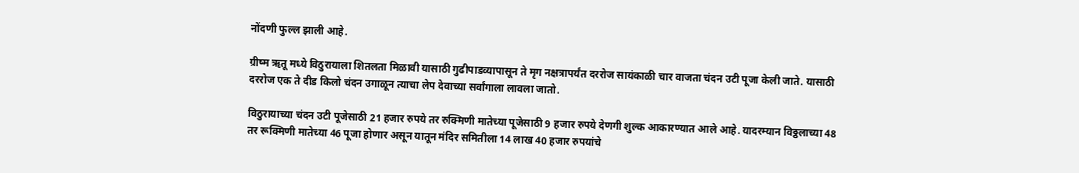नोंदणी फुल्ल झाली आहे.

ग्रीष्म ऋतू मध्ये विठुरायाला शितलता मिळावी यासाठी गुढीपाडव्यापासून ते मृग नक्षत्रापर्यंत दररोज सायंकाळी चार वाजता चंदन उटी पूजा केली जाते. यासाठी दररोज एक ते दीड किलो चंदन उगाळून त्याचा लेप देवाच्या सर्वांगाला लावला जातो.

विठुरायाच्या चंदन उटी पूजेसाठी 21 हजार रुपये तर रुक्मिणी मातेच्या पूजेसाठी 9 हजार रुपये देणगी शुल्क आकारण्यात आले आहे. यादरम्यान विठ्ठलाच्या 48 तर रूक्मिणी मातेच्या 46 पूजा होणार असून यातून मंदिर समितीला 14 लाख 40 हजार रुपयांचे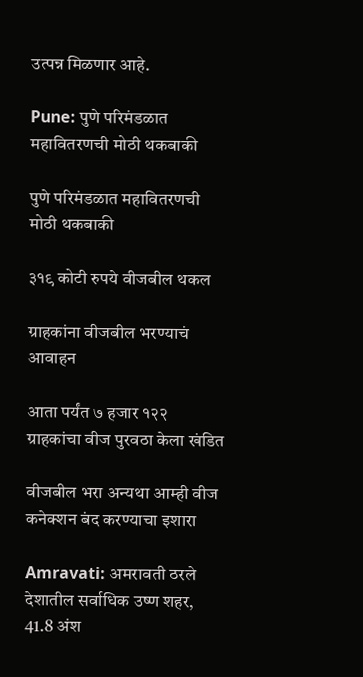उत्पन्न मिळणार आहे.

Pune: पुणे परिमंडळात महावितरणची मोठी थकबाकी

पुणे परिमंडळात महावितरणची मोठी थकबाकी

३१९ कोटी रुपये वीजबील थकल

ग्राहकांना वीजबील भरण्याचं आवाहन

आता पर्यंत ७ हजार १२२ ग्राहकांचा वीज पुरवठा केला खंडित

वीजबील भरा अन्यथा आम्ही वीज कनेक्शन बंद करण्याचा इशारा

Amravati: अमरावती ठरले देशातील सर्वाधिक उष्ण शहर, 41.8 अंश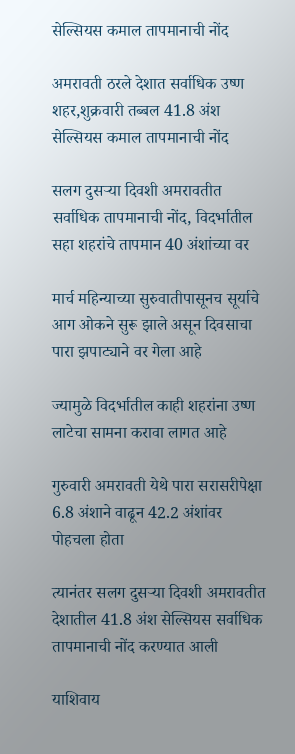सेल्सियस कमाल तापमानाची नोंद

अमरावती ठरले देशात सर्वाधिक उष्ण शहर,शुक्रवारी तब्बल 41.8 अंश सेल्सियस कमाल तापमानाची नोंद

सलग दुसऱ्या दिवशी अमरावतीत सर्वाधिक तापमानाची नोंद, विदर्भातील सहा शहरांचे तापमान 40 अंशांच्या वर

मार्च महिन्याच्या सुरुवातीपासूनच सूर्याचे आग ओकने सुरू झाले असून दिवसाचा पारा झपाट्याने वर गेला आहे

ज्यामुळे विदर्भातील काही शहरांना उष्ण लाटेचा सामना करावा लागत आहे

गुरुवारी अमरावती येथे पारा सरासरीपेक्षा 6.8 अंशाने वाढून 42.2 अंशांवर पोहचला होता

त्यानंतर सलग दुसऱ्या दिवशी अमरावतीत देशातील 41.8 अंश सेल्सियस सर्वाधिक तापमानाची नोंद करण्यात आली

याशिवाय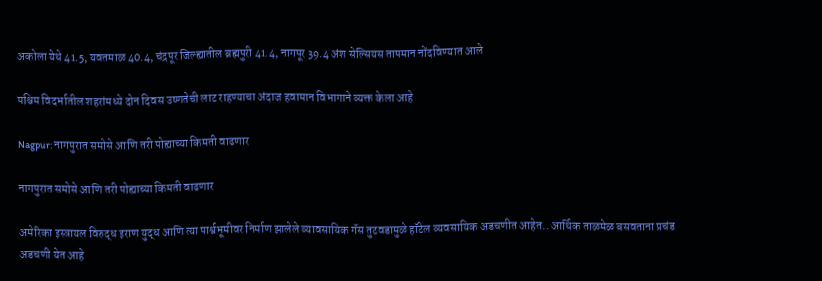अकोला येथे 41.5, यवतमाळ 40.4, चंद्रपूर जिल्ह्यातील ब्रह्मपुरी 41.4, नागपूर 39.4 अंश सेल्सियस तापमान नोंदविण्यात आले

पश्चिम विदर्भातील शहरांमध्ये दोन दिवस उष्णतेची लाट राहण्याचा अंदाज हवामान विभागाने व्यक्त केला आहे

Nagpur: नागपुरात समोसे आणि तरी पोह्याच्या किमती वाढणार

नागपुरात समोसे आणि तरी पोह्याच्या किमती वाढणार

अमेरिका इस्त्रायल विरुद्ध इराण युद्ध आणि त्या पार्श्वभूमीवर निर्माण झालेले व्यावसायिक गॅस तुटवडामुळे हॉटेल व्यवसायिक अडचणीत आहेत.. आर्थिक ताळमेळ बसवताना प्रचंड अडचणी येत आहे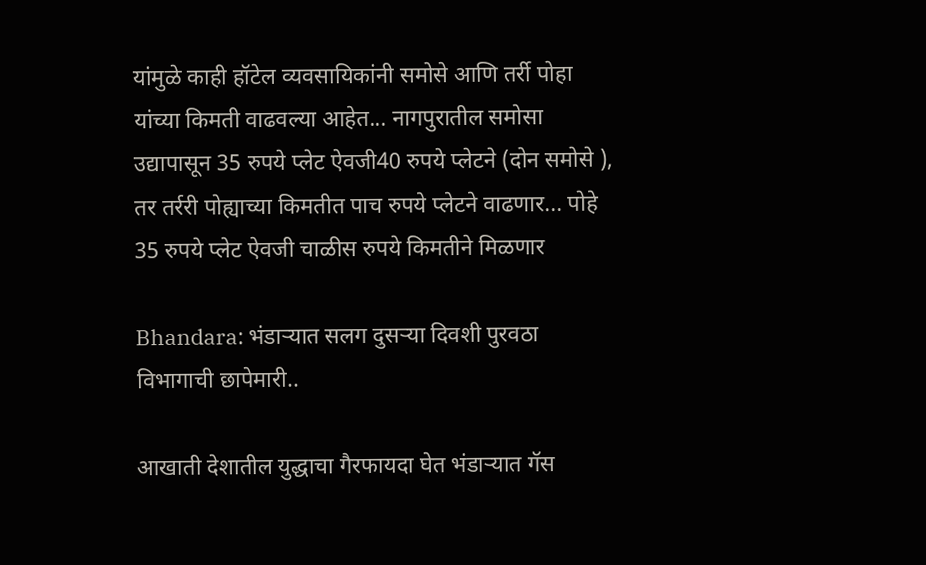यांमुळे काही हॉटेल व्यवसायिकांनी समोसे आणि तर्री पोहा यांच्या किमती वाढवल्या आहेत... नागपुरातील समोसा उद्यापासून 35 रुपये प्लेट ऐवजी40 रुपये प्लेटने (दोन समोसे ), तर तर्ररी पोह्याच्या किमतीत पाच रुपये प्लेटने वाढणार... पोहे 35 रुपये प्लेट ऐवजी चाळीस रुपये किमतीने मिळणार

Bhandara: भंडाऱ्यात सलग दुसऱ्या दिवशी पुरवठा विभागाची छापेमारी..

आखाती देशातील युद्धाचा गैरफायदा घेत भंडाऱ्यात गॅस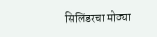सिलिंडरचा मोठ्या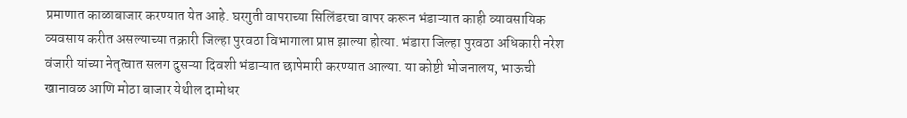प्रमाणात काळाबाजार करण्यात येत आहे. घरगुती वापराच्या सिलिंडरचा वापर करून भंडाऱ्यात काही व्यावसायिक व्यवसाय करीत असल्याच्या तक्रारी जिल्हा पुरवठा विभागाला प्राप्त झाल्या होत्या. भंडारा जिल्हा पुरवठा अधिकारी नरेश वंजारी यांच्या नेतृत्वात सलग दुसऱ्या दिवशी भंडाऱ्यात छापेमारी करण्यात आल्या. या कोष्टी भोजनालय, भाऊची खानावळ आणि मोठा बाजार येथील दामोधर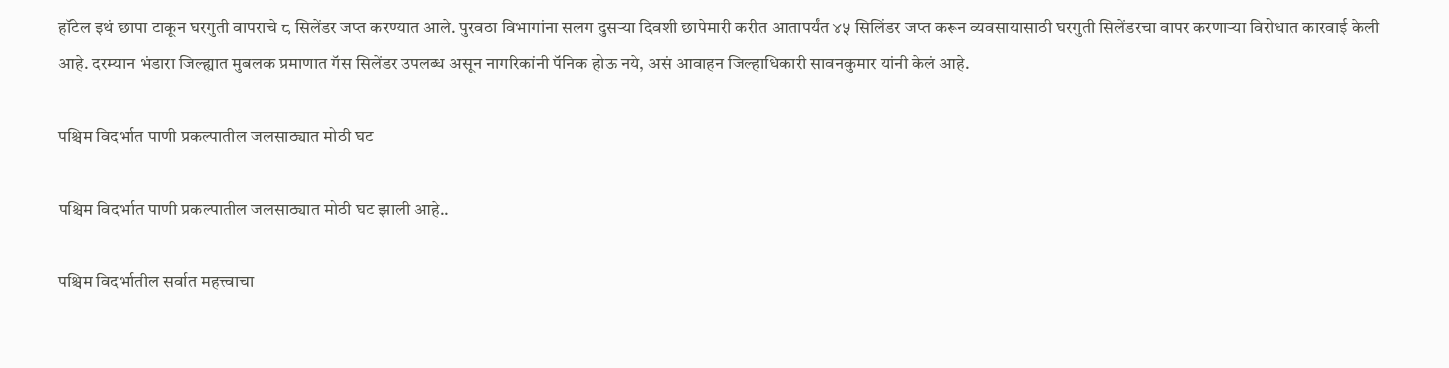हॉटेल इथं छापा टाकून घरगुती वापराचे ८ सिलेंडर जप्त करण्यात आले. पुरवठा विभागांना सलग दुसऱ्या दिवशी छापेमारी करीत आतापर्यंत ४५ सिलिंडर जप्त करून व्यवसायासाठी घरगुती सिलेंडरचा वापर करणाऱ्या विरोधात कारवाई केली आहे. दरम्यान भंडारा जिल्ह्यात मुबलक प्रमाणात गॅस सिलेंडर उपलब्ध असून नागरिकांनी पॅनिक होऊ नये, असं आवाहन जिल्हाधिकारी सावनकुमार यांनी केलं आहे.

पश्चिम विदर्भात पाणी प्रकल्पातील जलसाठ्यात मोठी घट

पश्चिम विदर्भात पाणी प्रकल्पातील जलसाठ्यात मोठी घट झाली आहे..

पश्चिम विदर्भातील सर्वात महत्त्वाचा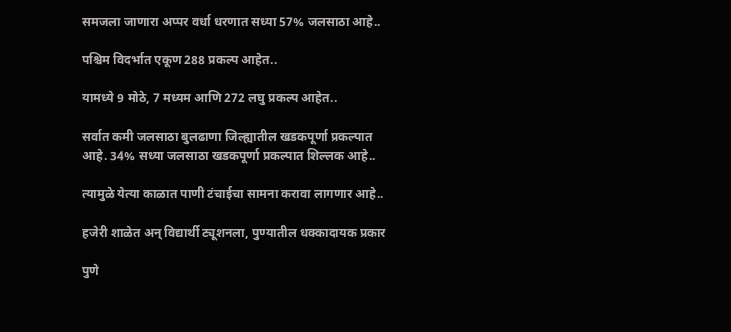समजला जाणारा अप्पर वर्धा धरणात सध्या 57% जलसाठा आहे..

पश्चिम विदर्भात एकूण 288 प्रकल्प आहेत..

यामध्ये 9 मोठे, 7 मध्यम आणि 272 लघु प्रकल्प आहेत..

सर्वात कमी जलसाठा बुलढाणा जिल्ह्यातील खडकपूर्णा प्रकल्पात आहे. 34% सध्या जलसाठा खडकपूर्णा प्रकल्पात शिल्लक आहे..

त्यामुळे येत्या काळात पाणी टंचाईचा सामना करावा लागणार आहे..

हजेरी शाळेत अन् विद्यार्थी ट्यूशनला, पुण्यातील धक्‍कादायक प्रकार

पुणे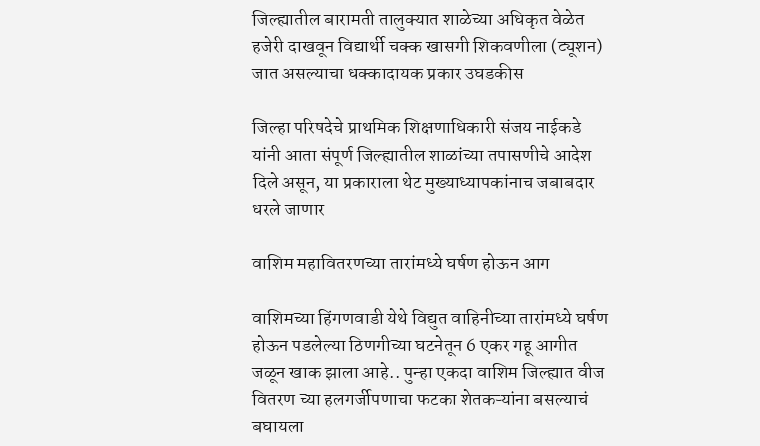जिल्ह्यातील बारामती तालुक्यात शाळेच्या अधिकृत वेळेत हजेरी दाखवून विद्यार्थी चक्क खासगी शिकवणीला (ट्यूशन) जात असल्याचा धक्कादायक प्रकार उघडकीस

जिल्हा परिषदेचे प्राथमिक शिक्षणाधिकारी संजय नाईकडे यांनी आता संपूर्ण जिल्ह्यातील शाळांच्या तपासणीचे आदेश दिले असून, या प्रकाराला थेट मुख्याध्यापकांनाच जबाबदार धरले जाणार

वाशिम महावितरणच्या तारांमध्ये घर्षण होऊन आग

वाशिमच्या हिंगणवाडी येथे विद्युत वाहिनीच्या तारांमध्ये घर्षण होऊन पडलेल्या ठिणगीच्या घटनेतून 6 एकर गहू आगीत जळून खाक झाला आहे.. पुन्हा एकदा वाशिम जिल्ह्यात वीज वितरण च्या हलगर्जीपणाचा फटका शेतकऱ्यांना बसल्याचं बघायला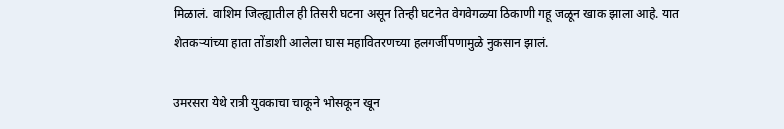मिळालं. वाशिम जिल्ह्यातील ही तिसरी घटना असून तिन्ही घटनेत वेगवेगळ्या ठिकाणी गहू जळून खाक झाला आहे. यात शेतकऱ्यांच्या हाता तोंडाशी आलेला घास महावितरणच्या हलगर्जीपणामुळे नुकसान झालं.

उमरसरा येथे रात्री युवकाचा चाकूने भोसकून खून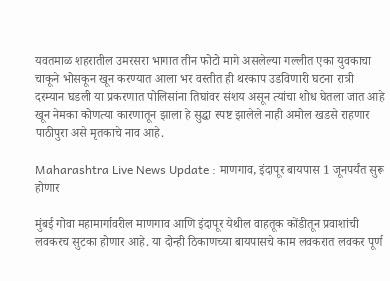यवतमाळ शहरातील उमरसरा भागात तीन फोटो मागे असलेल्या गल्लीत एका युवकाचा चाकूने भोसकून खून करण्यात आला भर वस्तीत ही थरकाप उडविणारी घटना रात्री दरम्यान घडली या प्रकरणात पोलिसांना तिघांवर संशय असून त्यांचा शोध घेतला जात आहे खून नेमका कोणत्या कारणातून झाला हे सुद्धा स्पष्ट झालेले नाही अमोल खडसे राहणार पाठीपुरा असे मृतकाचे नाव आहे.

Maharashtra Live News Update : माणगाव, इंदापूर बायपास 1 जूनपर्यंत सुरू होणार

मुंबई गोवा महामार्गावरील माणगाव आणि इंदापूर येथील वाहतूक कोंडीतून प्रवाशांची लवकरच सुटका होणार आहे. या दोन्‍ही ठिकाणच्‍या बायपासचे काम लवकरात लवकर पूर्ण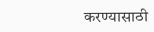करण्‍यासाठी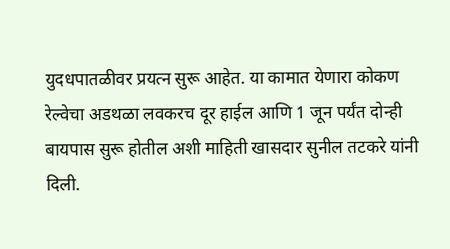युदधपातळीवर प्रयत्‍न सुरू आहेत. या कामात येणारा कोकण रेल्‍वेचा अडथळा लवकरच दूर हाईल आणि 1 जून पर्यंत दोन्‍ही बायपास सुरू होतील अशी माहिती खासदार सुनील तटकरे यांनी दिली.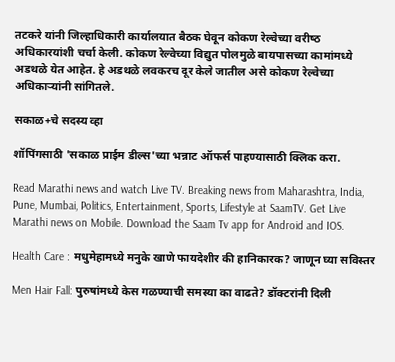तटकरे यांनी जिल्‍हाधिकारी कार्यालयात बैठक घेवून कोकण रेल्‍वेच्‍या वरीष्‍ठ अधिकारयांशी चर्चा केली. कोकण रेल्‍वेच्‍या विद्युत पोलमुळे बायपासच्‍या कामांमध्‍ये अडथळे येत आहेत. हे अडथळे लवकरच दूर केले जातील असे कोकण रेल्‍वेच्‍या अधिकाऱ्यांनी सांगितले.

सकाळ+चे सदस्य व्हा

शॉपिंगसाठी 'सकाळ प्राईम डील्स'च्या भन्नाट ऑफर्स पाहण्यासाठी क्लिक करा.

Read Marathi news and watch Live TV. Breaking news from Maharashtra, India, Pune, Mumbai, Politics, Entertainment, Sports, Lifestyle at SaamTV. Get Live Marathi news on Mobile. Download the Saam Tv app for Android and IOS.

Health Care : मधुमेहामध्ये मनुके खाणे फायदेशीर की हानिकारक? जाणून घ्या सविस्तर

Men Hair Fall: पुरुषांमध्ये केस गळण्याची समस्या का वाढते? डॉक्टरांनी दिली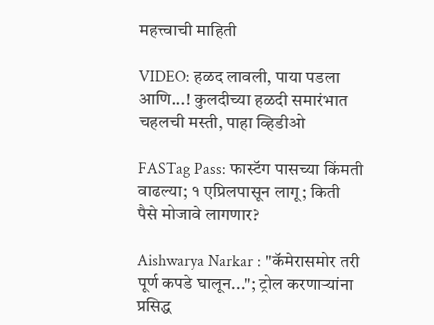महत्त्वाची माहिती

VIDEO: हळद लावली, पाया पडला आणि...! कुलदीच्या हळदी समारंभात चहलची मस्ती, पाहा व्हिडीओ

FASTag Pass: फास्टॅग पासच्या किंमती वाढल्या; १ एप्रिलपासून लागू; किती पैसे मोजावे लागणार?

Aishwarya Narkar : "कॅमेरासमोर तरी पूर्ण कपडे घालून..."; ट्रोल करणाऱ्यांना प्रसिद्ध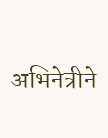अभिनेत्रीने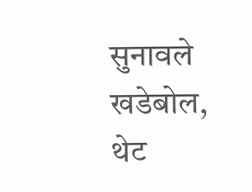सुनावले खडेबोल, थेट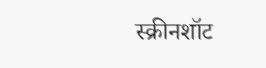स्क्रीनशॉट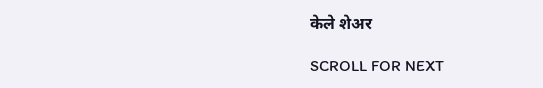केले शेअर

SCROLL FOR NEXT